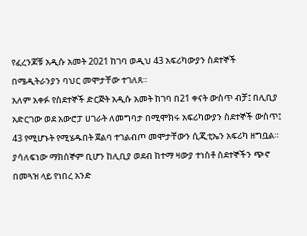የፈረንጆቹ አዲሱ አመት 2021 ከገባ ወዲህ 43 አፍሪካውያን ስደተኞች በሜዲትራንያን ባህር መሞታቸው ተገለጸ።
አለም አቀፉ የስደተኞች ድርጅት አዲሱ አመት ከገባ በ21 ቀናት ውስጥ ብቻ፤ በሊቢያ አድርገው ወደ አውሮፓ ሀገራት ለመግባታ በሚሞክሩ አፍሪካውያን ስደተኞች ውስጥ፤ 43 የሚሆኑት የሚሄዱበት ጀልባ ተገልብጦ መሞታቸውን ሲጂቲኤን አፍሪካ ዘግቧል። ያሳለፍነው ማክሰኞም ቢሆን ከሊቢያ ወደብ ከተማ ዛውያ ተነስቶ ስደተኞችን ጭኖ በመጓዝ ላይ የነበረ አንድ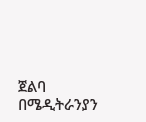ጀልባ በሜዲትራንያን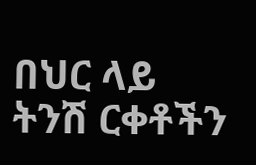በህር ላይ ትንሽ ርቀቶችን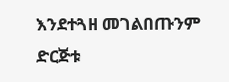እንደተጓዘ መገልበጡንም ድርጅቱ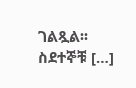ገልጿል፡፡ ስደተኞቹ […]